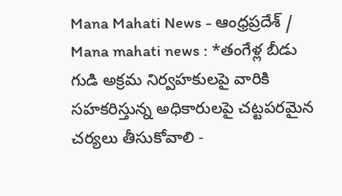Mana Mahati News - ఆంధ్రప్రదేశ్ / Mana mahati news : *తంగేళ్ల బీడు గుడి అక్రమ నిర్వహకులపై వారికి సహకరిస్తున్న అధికారులపై చట్టపరమైన చర్యలు తీసుకోవాలి -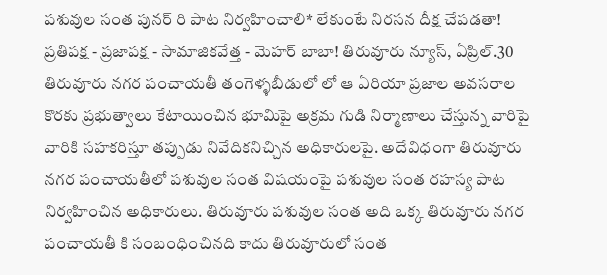పశువుల సంత పునర్ రి పాట నిర్వహించాలి* లేకుంటే నిరసన దీక్ష చేపడతా! ప్రతిపక్ష - ప్రజాపక్ష - సామాజికవేత్త - మెహర్ బాబా! తిరువూరు న్యూస్, ఏప్రిల్.30 తిరువూరు నగర పంచాయతీ తంగెళ్ళబీడులో లో ఆ ఏరియా ప్రజాల అవసరాల కొరకు ప్రభుత్వాలు కేటాయించిన భూమిపై అక్రమ గుడి నిర్మాణాలు చేస్తున్న వారిపై వారికి సహకరిస్తూ తప్పుడు నివేదికనిచ్చిన అధికారులపై. అదేవిధంగా తిరువూరు నగర పంచాయతీలో పశువుల సంత విషయంపై పశువుల సంత రహస్య పాట నిర్వహించిన అధికారులు. తిరువూరు పశువుల సంత అది ఒక్క తిరువూరు నగర పంచాయతీ కి సంబంధించినది కాదు తిరువూరులో సంత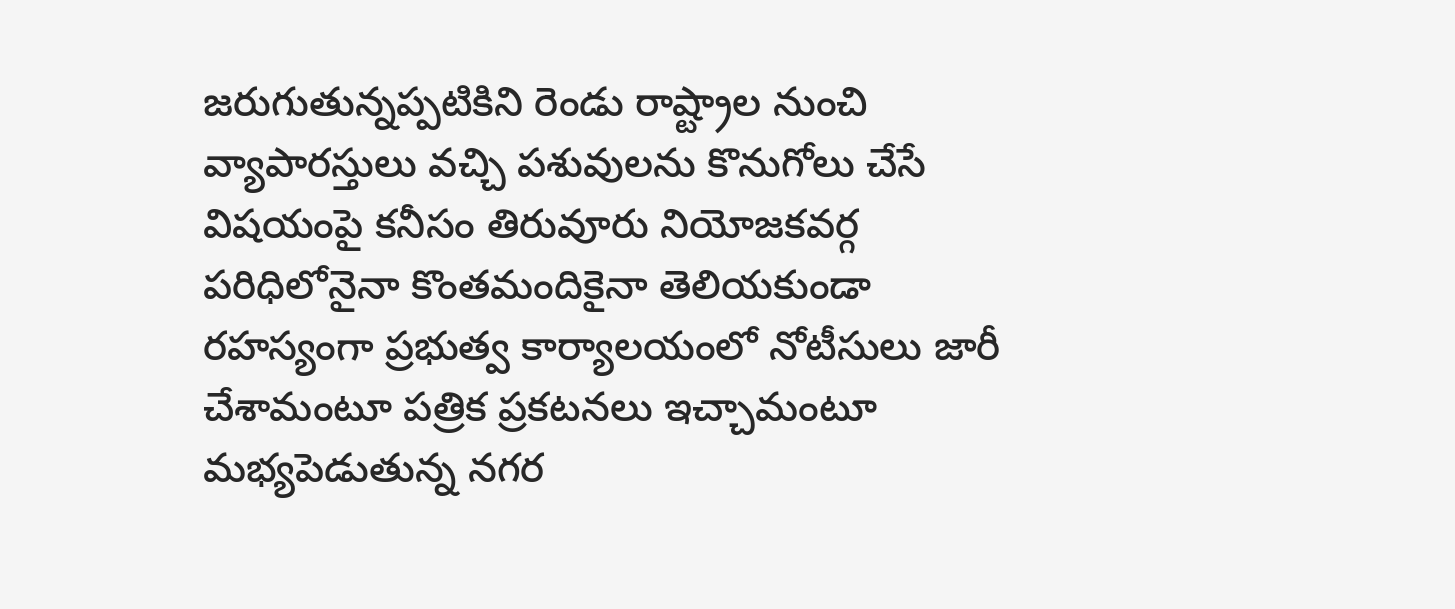జరుగుతున్నప్పటికిని రెండు రాష్ట్రాల నుంచి వ్యాపారస్తులు వచ్చి పశువులను కొనుగోలు చేసే విషయంపై కనీసం తిరువూరు నియోజకవర్గ పరిధిలోనైనా కొంతమందికైనా తెలియకుండా రహస్యంగా ప్రభుత్వ కార్యాలయంలో నోటీసులు జారీ చేశామంటూ పత్రిక ప్రకటనలు ఇచ్చామంటూ మభ్యపెడుతున్న నగర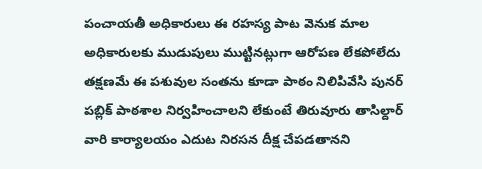పంచాయతీ అధికారులు ఈ రహస్య పాట వెనుక మాల అధికారులకు ముడుపులు ముట్టినట్లుగా ఆరోపణ లేకపోలేదు తక్షణమే ఈ పశువుల సంతను కూడా పాఠం నిలిపివేసి పునర్ పబ్లిక్ పాఠశాల నిర్వహించాలని లేకుంటే తిరువూరు తాసిల్దార్ వారి కార్యాలయం ఎదుట నిరసన దీక్ష చేపడతానని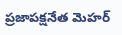ప్రజాపక్షనేత మెహర్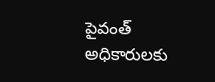పైవంత్ అధికారులకు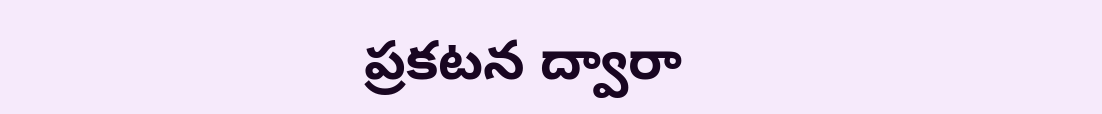ప్రకటన ద్వారా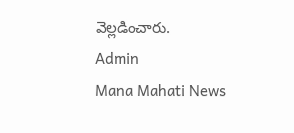వెల్లడించారు.
Admin
Mana Mahati News